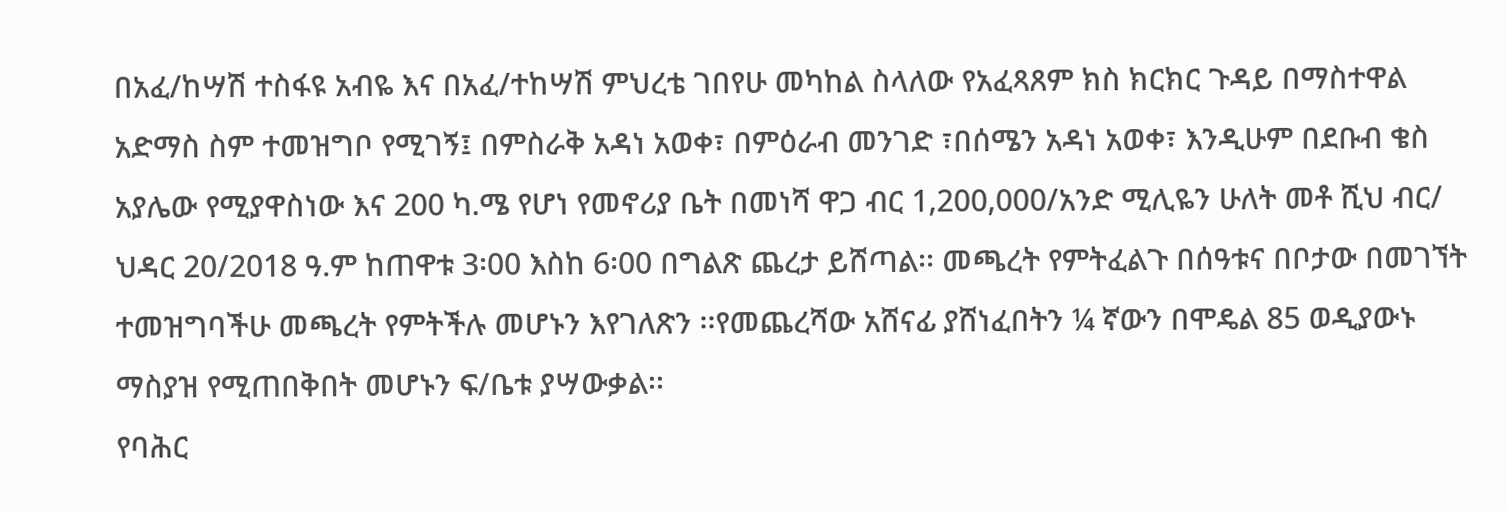በአፈ/ከሣሽ ተስፋዩ አብዬ እና በአፈ/ተከሣሽ ምህረቴ ገበየሁ መካከል ስላለው የአፈጻጸም ክስ ክርክር ጉዳይ በማስተዋል አድማስ ስም ተመዝግቦ የሚገኝ፤ በምስራቅ አዳነ አወቀ፣ በምዕራብ መንገድ ፣በሰሜን አዳነ አወቀ፣ እንዲሁም በደቡብ ቄስ አያሌው የሚያዋስነው እና 200 ካ.ሜ የሆነ የመኖሪያ ቤት በመነሻ ዋጋ ብር 1,200,000/አንድ ሚሊዬን ሁለት መቶ ሺህ ብር/ ህዳር 20/2018 ዓ.ም ከጠዋቱ 3፡00 እስከ 6፡00 በግልጽ ጨረታ ይሸጣል፡፡ መጫረት የምትፈልጉ በሰዓቱና በቦታው በመገኘት ተመዝግባችሁ መጫረት የምትችሉ መሆኑን እየገለጽን ፡፡የመጨረሻው አሸናፊ ያሸነፈበትን ¼ ኛውን በሞዴል 85 ወዲያውኑ ማስያዝ የሚጠበቅበት መሆኑን ፍ/ቤቱ ያሣውቃል፡፡
የባሕር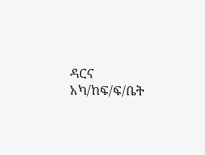ዳርና አካ/ከፍ/ፍ/ቤት